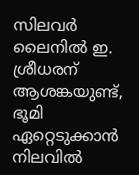സിലവര്‍ ലൈനില്‍ ഇ. ശ്രീധരന് ആശങ്കയുണ്ട്, ഭൂമി ഏറ്റെടുക്കാന്‍ നിലവില്‍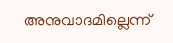അനുവാദമില്ലെന്ന്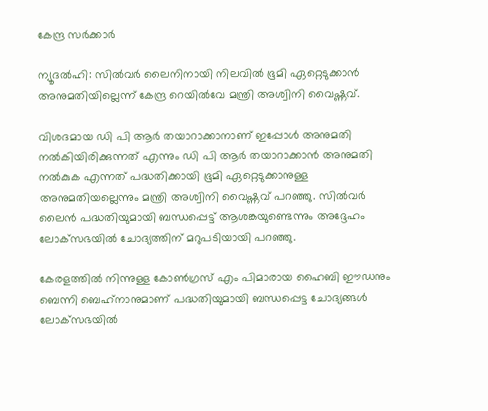കേന്ദ്ര സര്‍ക്കാര്‍

ന്യൂദല്‍ഹി: സില്‍വര്‍ ലൈനിനായി നിലവില്‍ ഭൂമി ഏറ്റെടുക്കാന്‍ അനുമതിയില്ലെന്ന് കേന്ദ്ര റെയില്‍വേ മന്ത്രി അശ്വിനി വൈഷ്ണവ്.

വിശദമായ ഡി പി ആര്‍ തയാറാക്കാനാണ് ഇപ്പോള്‍ അനുമതി നല്‍കിയിരിക്കുന്നത് എന്നും ഡി പി ആര്‍ തയാറാക്കാന്‍ അനുമതി നല്‍കുക എന്നത് പദ്ധതിക്കായി ഭൂമി ഏറ്റെടുക്കാനുള്ള അനുമതിയല്ലെന്നും മന്ത്രി അശ്വിനി വൈഷ്ണവ് പറഞ്ഞു. സില്‍വര്‍ ലൈന്‍ പദ്ധതിയുമായി ബന്ധപ്പെട്ട് ആശങ്കയുണ്ടെന്നും അദ്ദേഹം ലോക്‌സഭയില്‍ ചോദ്യത്തിന് മറുപടിയായി പറഞ്ഞു.

കേരളത്തില്‍ നിന്നുള്ള കോണ്‍ഗ്രസ് എം പിമാരായ ഹൈബി ഈഡനും ബെന്നി ബെഹ്‌നാനുമാണ് പദ്ധതിയുമായി ബന്ധപ്പെട്ട ചോദ്യങ്ങള്‍ ലോക്‌സഭയില്‍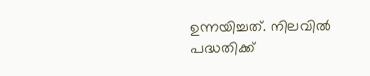ഉന്നയിച്ചത്. നിലവില്‍ പദ്ധതിക്ക്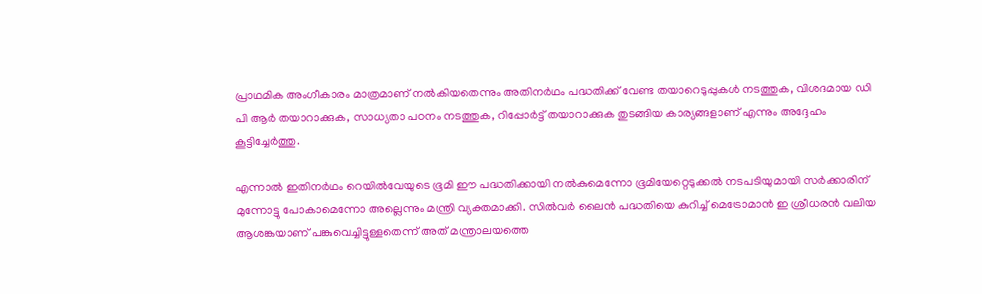പ്രാഥമിക അംഗീകാരം മാത്രമാണ് നല്‍കിയതെന്നും അതിനര്‍ഥം പദ്ധതിക്ക് വേണ്ട തയാറെടുപ്പുകള്‍ നടത്തുക, വിശദമായ ഡി പി ആര്‍ തയാറാക്കുക, സാധ്യതാ പഠനം നടത്തുക, റിപ്പോര്‍ട്ട് തയാറാക്കുക തുടങ്ങിയ കാര്യങ്ങളാണ് എന്നും അദ്ദേഹം കൂട്ടിച്ചേര്‍ത്തു.

എന്നാല്‍ ഇതിനര്‍ഥം റെയില്‍വേയുടെ ഭൂമി ഈ പദ്ധതിക്കായി നല്‍കുമെന്നോ ഭൂമിയേറ്റെടുക്കല്‍ നടപടിയുമായി സര്‍ക്കാരിന് മുന്നോട്ടു പോകാമെന്നോ അല്ലെന്നും മന്ത്രി വ്യക്തമാക്കി. സില്‍വര്‍ ലൈന്‍ പദ്ധതിയെ കുറിച്ച്‌ മെട്രോമാന്‍ ഇ ശ്രീധരന്‍ വലിയ ആശങ്കയാണ് പങ്കുവെച്ചിട്ടുള്ളതെന്ന് അത് മന്ത്രാലയത്തെ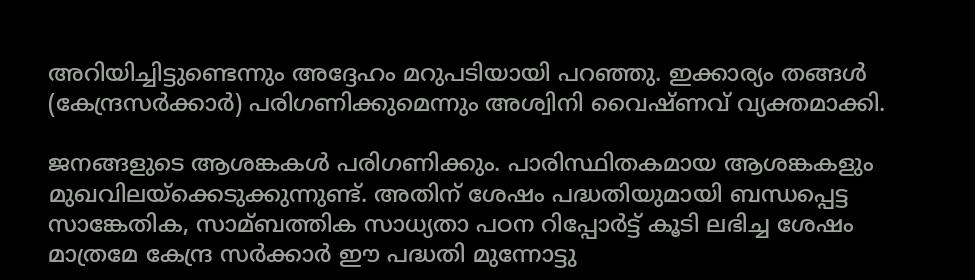അറിയിച്ചിട്ടുണ്ടെന്നും അദ്ദേഹം മറുപടിയായി പറഞ്ഞു. ഇക്കാര്യം തങ്ങള്‍ (കേന്ദ്രസര്‍ക്കാര്‍) പരിഗണിക്കുമെന്നും അശ്വിനി വൈഷ്ണവ് വ്യക്തമാക്കി.

ജനങ്ങളുടെ ആശങ്കകള്‍ പരിഗണിക്കും. പാരിസ്ഥിതകമായ ആശങ്കകളും മുഖവിലയ്‌ക്കെടുക്കുന്നുണ്ട്. അതിന് ശേഷം പദ്ധതിയുമായി ബന്ധപ്പെട്ട സാങ്കേതിക, സാമ്ബത്തിക സാധ്യതാ പഠന റിപ്പോര്‍ട്ട് കൂടി ലഭിച്ച ശേഷം മാത്രമേ കേന്ദ്ര സര്‍ക്കാര്‍ ഈ പദ്ധതി മുന്നോട്ടു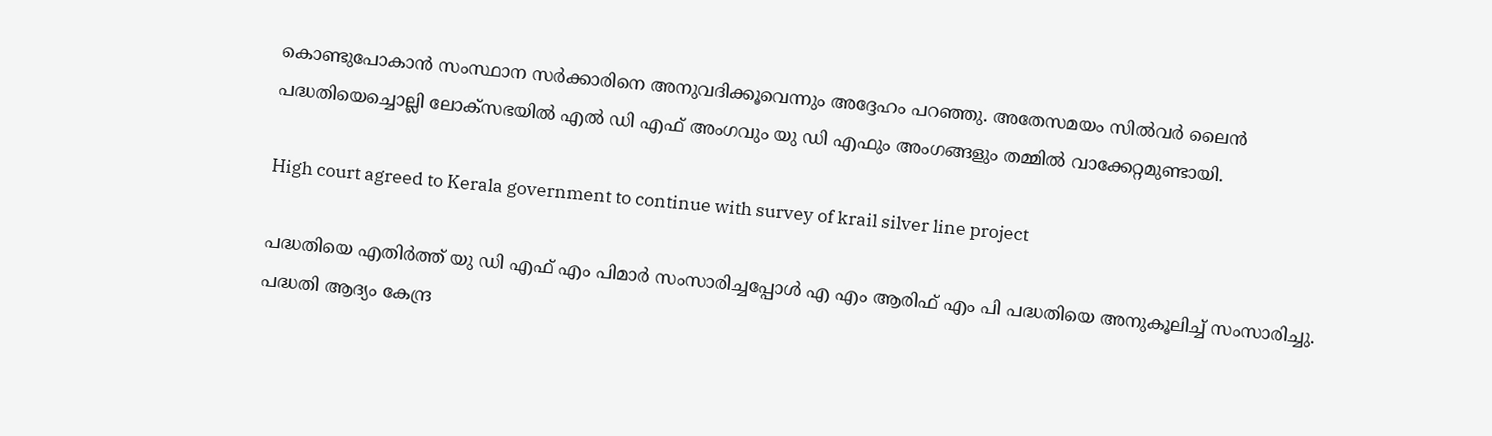കൊണ്ടുപോകാന്‍ സംസ്ഥാന സര്‍ക്കാരിനെ അനുവദിക്കൂവെന്നും അദ്ദേഹം പറഞ്ഞു. അതേസമയം സില്‍വര്‍ ലൈന്‍ പദ്ധതിയെച്ചൊല്ലി ലോക്‌സഭയില്‍ എല്‍ ഡി എഫ് അംഗവും യു ഡി എഫും അംഗങ്ങളും തമ്മില്‍ വാക്കേറ്റമുണ്ടായി.

High court agreed to Kerala government to continue with survey of krail silver line project

പദ്ധതിയെ എതിര്‍ത്ത് യു ഡി എഫ് എം പിമാര്‍ സംസാരിച്ചപ്പോള്‍ എ എം ആരിഫ് എം പി പദ്ധതിയെ അനുകൂലിച്ച്‌ സംസാരിച്ചു. പദ്ധതി ആദ്യം കേന്ദ്ര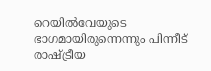റെയില്‍വേയുടെ ഭാഗമായിരുന്നെന്നും പിന്നീട് രാഷ്ട്രീയ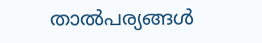താല്‍പര്യങ്ങള്‍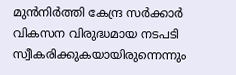മുന്‍നിര്‍ത്തി കേന്ദ്ര സര്‍ക്കാര്‍ വികസന വിരുദ്ധമായ നടപടി സ്വീകരിക്കുകയായിരുന്നെന്നും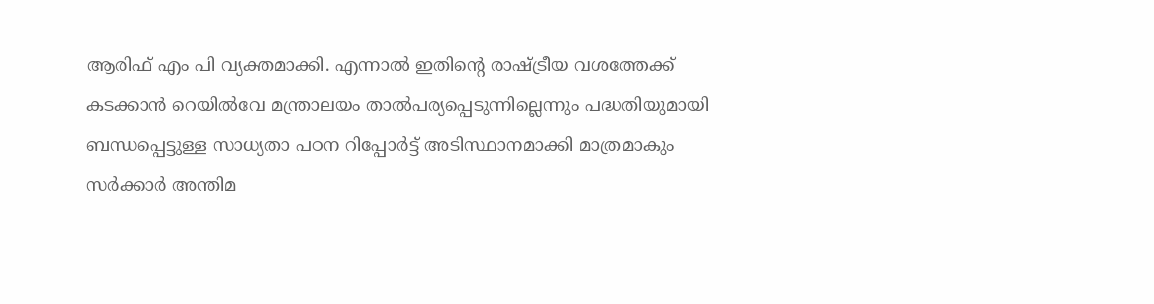ആരിഫ് എം പി വ്യക്തമാക്കി. എന്നാല്‍ ഇതിന്റെ രാഷ്ട്രീയ വശത്തേക്ക് കടക്കാന്‍ റെയില്‍വേ മന്ത്രാലയം താല്‍പര്യപ്പെടുന്നില്ലെന്നും പദ്ധതിയുമായി ബന്ധപ്പെട്ടുള്ള സാധ്യതാ പഠന റിപ്പോര്‍ട്ട് അടിസ്ഥാനമാക്കി മാത്രമാകും സര്‍ക്കാര്‍ അന്തിമ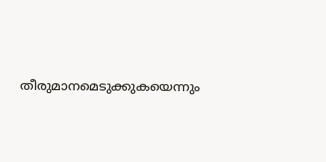തീരുമാനമെടുക്കുകയെന്നും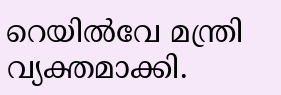റെയില്‍വേ മന്ത്രി വ്യക്തമാക്കി.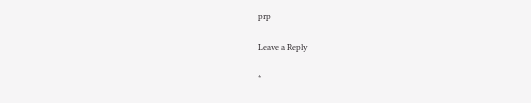prp

Leave a Reply

*